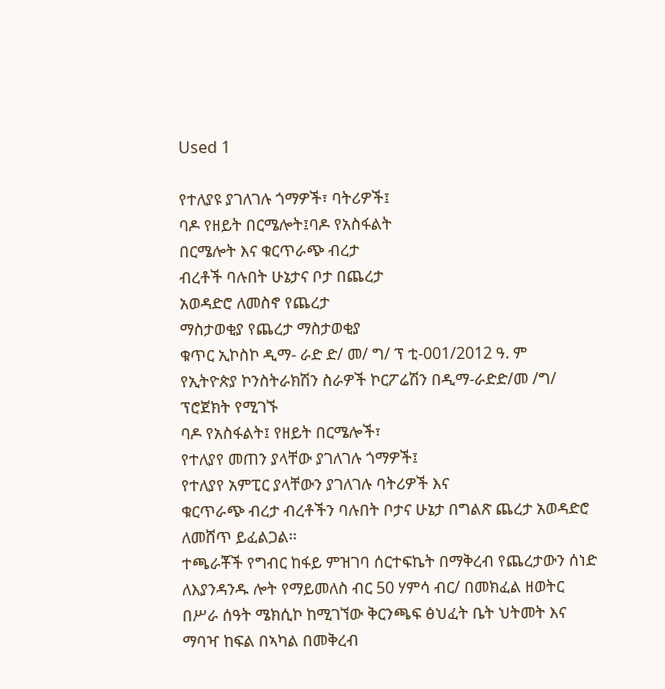Used 1

የተለያዩ ያገለገሉ ጎማዎች፣ ባትሪዎች፤
ባዶ የዘይት በርሜሎት፤ባዶ የአስፋልት
በርሜሎት እና ቁርጥራጭ ብረታ
ብረቶች ባሉበት ሁኔታና ቦታ በጨረታ
አወዳድሮ ለመስኖ የጨረታ
ማስታወቂያ የጨረታ ማስታወቂያ
ቁጥር ኢኮስኮ ዲማ- ራድ ድ/ መ/ ግ/ ፕ ቲ-001/2012 ዓ. ም
የኢትዮጵያ ኮንስትራክሽን ስራዎች ኮርፖሬሽን በዲማ-ራድድ/መ /ግ/ ፕሮጀክት የሚገኙ
ባዶ የአስፋልት፤ የዘይት በርሜሎች፣
የተለያየ መጠን ያላቸው ያገለገሉ ጎማዎች፤
የተለያየ አምፒር ያላቸውን ያገለገሉ ባትሪዎች እና
ቁርጥራጭ ብረታ ብረቶችን ባሉበት ቦታና ሁኔታ በግልጽ ጨረታ አወዳድሮ ለመሸጥ ይፈልጋል፡፡
ተጫራቾች የግብር ከፋይ ምዝገባ ሰርተፍኬት በማቅረብ የጨረታውን ሰነድ ለእያንዳንዱ ሎት የማይመለስ ብር 50 ሃምሳ ብር/ በመክፈል ዘወትር በሥራ ሰዓት ሜክሲኮ ከሚገኘው ቅርንጫፍ ፅህፈት ቤት ህትመት እና ማባዣ ከፍል በኣካል በመቅረብ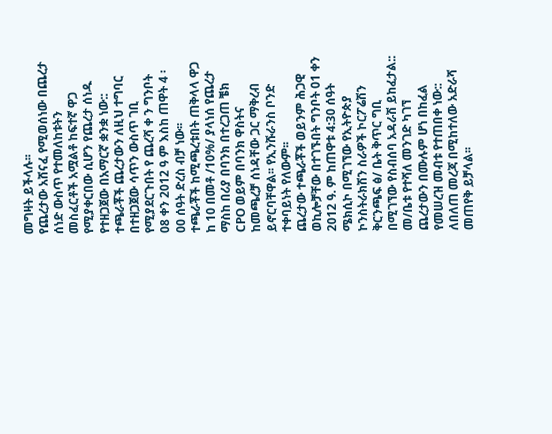መግዛት ይችላሉ፡፡
የጨረታው አሸናፈ የሚወሰነው በጨረታ ሰነድ ውስጥ የተመለከቱትን መስፈርቶች አሟልቶ ከፍተኛ ዋጋ የሚያቀርበው ሲሆን የጨረታ ሰነዱ የተዘጋጀው በአማርኛ ቋንቋ ነው::
ተጫራቾች ጨረታውን ለዚህ ተግባር በተዘጋጀው ሳጥን ውስጥ ገቢ የሚያደርጉበት የ ጨረሻ ቀ ን ግንቦት 08 ቀን 2012 ዓ ም እስከ ጠዋት 4 ፡00 ሰዓት ድረስ ብቻ ነው፡፡
ተጫራቾች ከሚጫረቱበት ጠቅላላ ዋጋ ከ 10 በመቶ /10%/ ያላነሰ የጨረታ ማስከ በሪያ በባንክ በተረጋጠ ቼክ CPO ወይም በባንክ ዋስትና ከመጫረቻ ሰነዳቸው ጋር ማቅረብ ይኖርባቸዋል፡፡ የኢንሹራንስ ቦንድ ተቀባይነት የለውም፡፡
ጨረታው ተጫራቾች ወይንም ሕጋዊ ወኪሎቻቸው በተገኙበት ግንቦት 01 ቀን 2012 ዓ. ም ከጠዋቱ 4:30 ሰዓት ሜክሲኮ በሚገኘው የኢትዮጵያ ኮንስትራክሽን ስራዎች ኮርፖሬሽን ቅርንጫፍ ፅ/ ቤት ቅጥር ግቢ በሚገኘው የስብሰባ አዳራሽ ይከፈታል::
መ/ቤቱ የተሻለ መንገድ ካገኘ ጨረታውን በሙሉም ሆነ በከፈል የመሠረዝ መብቱ የተጠበቀ ነው::
ለበለጠ መረጃ በሚከተለው አድራሻ መጠየቅ ይቻላል፡፡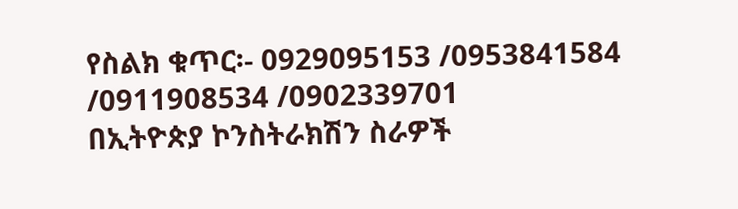የስልክ ቁጥር፡- 0929095153 /0953841584 /0911908534 /0902339701
በኢትዮጵያ ኮንስትራክሽን ስራዎች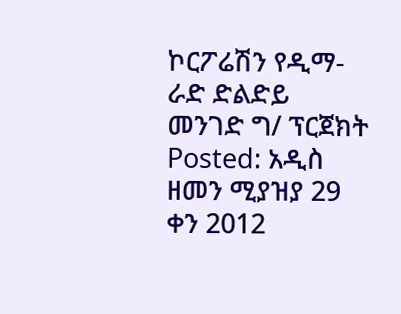ኮርፖሬሽን የዲማ- ራድ ድልድይ
መንገድ ግ/ ፕርጀክት
Posted: አዲስ ዘመን ሚያዝያ 29 ቀን 2012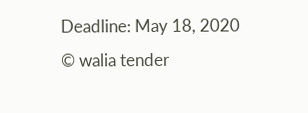Deadline: May 18, 2020
© walia tender